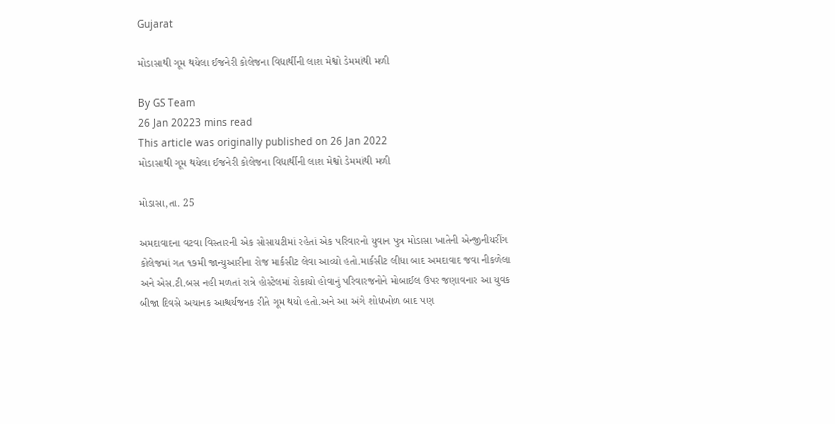Gujarat

મોડાસાથી ગૂમ થયેલા ઈજનેરી કોલેજના વિદ્યાર્થીની લાશ મેશ્વો ડેમમાંથી મળી

By GS Team
26 Jan 20223 mins read
This article was originally published on 26 Jan 2022
મોડાસાથી ગૂમ થયેલા ઈજનેરી કોલેજના વિદ્યાર્થીની લાશ મેશ્વો ડેમમાંથી મળી

મોડાસા,તા. 25

અમદાવાદના વટવા વિસ્તારની એક સોસાયટીમાં રહેતાં એક પરિવારનો યુવાન પુત્ર મોડાસા ખાતેની એન્જીનીયરીંગ કોલેજમાં ગત ૧૭મી જાન્યુઆરીના રોજ માર્કસીટ લેવા આવ્યો હતો.માર્કસીટ લીધા બાદ અમદાવાદ જવા નીકળેલા અને એસ.ટી.બસ નહી મળતાં રાત્રે હોસ્ટેલમાં રોકાયો હોવાનું પરિવારજનોને મોબાઈલ ઉપર જણાવનાર આ યુવક બીજા દિવસે અચાનક આશ્ચર્યજનક રીતે ગૂમ થયો હતો.અને આ અંગે શોધખોળ બાદ પણ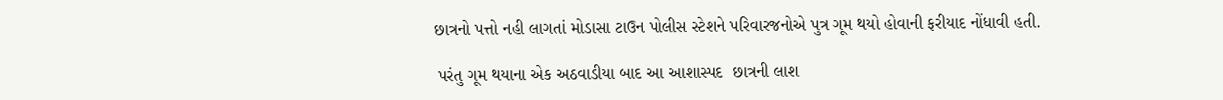છાત્રનો પત્તો નહી લાગતાં મોડાસા ટાઉન પોલીસ સ્ટેશને પરિવારજનોએ પુત્ર ગૂમ થયો હોવાની ફરીયાદ નોંધાવી હતી.

 પરંતુ ગૂમ થયાના એક અઠવાડીયા બાદ આ આશાસ્પદ  છાત્રની લાશ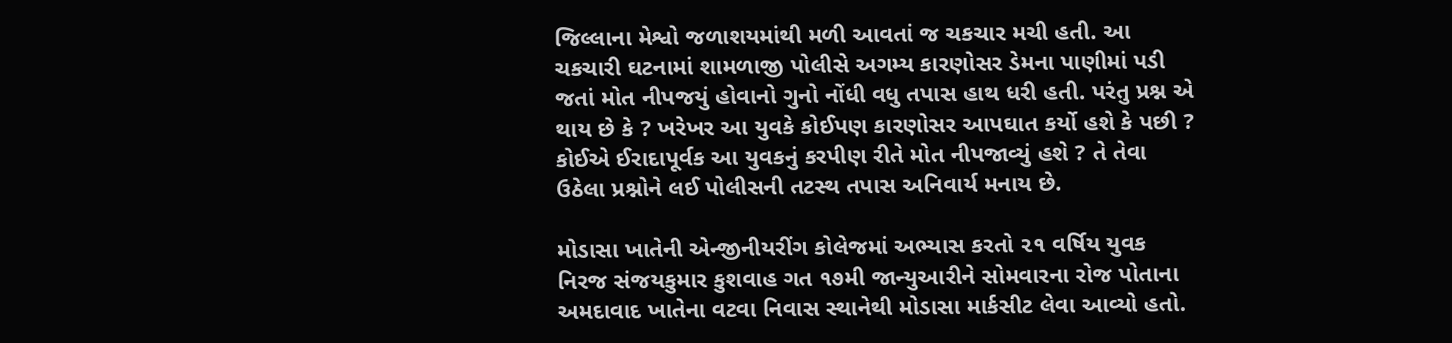જિલ્લાના મેશ્વો જળાશયમાંથી મળી આવતાં જ ચકચાર મચી હતી. આ ચકચારી ઘટનામાં શામળાજી પોલીસે અગમ્ય કારણોસર ડેમના પાણીમાં પડી જતાં મોત નીપજયું હોવાનો ગુનો નોંધી વધુ તપાસ હાથ ધરી હતી. પરંતુ પ્રશ્ન એ થાય છે કે ? ખરેખર આ યુવકે કોઈપણ કારણોસર આપઘાત કર્યો હશે કે પછી ? કોઈએ ઈરાદાપૂર્વક આ યુવકનું કરપીણ રીતે મોત નીપજાવ્યું હશે ? તે તેવા ઉઠેલા પ્રશ્નોને લઈ પોલીસની તટસ્થ તપાસ અનિવાર્ય મનાય છે.

મોડાસા ખાતેની એન્જીનીયરીંગ કોલેજમાં અભ્યાસ કરતો ૨૧ વર્ષિય યુવક નિરજ સંજયકુમાર કુશવાહ ગત ૧૭મી જાન્યુઆરીને સોમવારના રોજ પોતાના અમદાવાદ ખાતેના વટવા નિવાસ સ્થાનેથી મોડાસા માર્કસીટ લેવા આવ્યો હતો.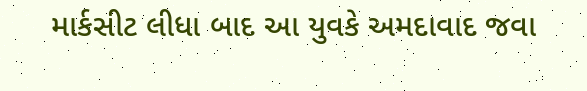માર્કસીટ લીધા બાદ આ યુવકે અમદાવાદ જવા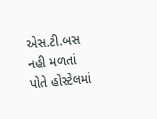એસ.ટી.બસ નહી મળતાં પોતે હોસ્ટેલમાં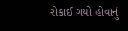રોકાઈ ગયો હોવાનું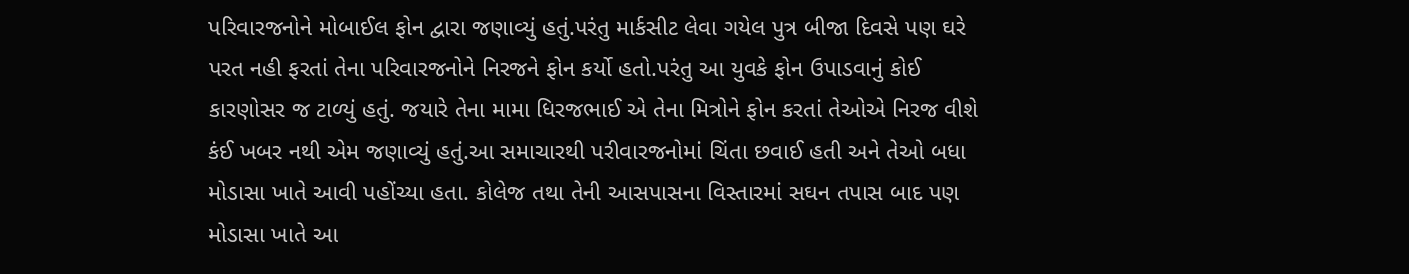પરિવારજનોને મોબાઈલ ફોન દ્વારા જણાવ્યું હતું.પરંતુ માર્કસીટ લેવા ગયેલ પુત્ર બીજા દિવસે પણ ઘરે પરત નહી ફરતાં તેના પરિવારજનોને નિરજને ફોન કર્યો હતો.પરંતુ આ યુવકે ફોન ઉપાડવાનું કોઈ કારણોસર જ ટાળ્યું હતું. જયારે તેના મામા ધિરજભાઈ એ તેના મિત્રોને ફોન કરતાં તેઓએ નિરજ વીશે કંઈ ખબર નથી એમ જણાવ્યું હતું.આ સમાચારથી પરીવારજનોમાં ચિંતા છવાઈ હતી અને તેઓ બધા મોડાસા ખાતે આવી પહોંચ્યા હતા. કોલેજ તથા તેની આસપાસના વિસ્તારમાં સઘન તપાસ બાદ પણ મોડાસા ખાતે આ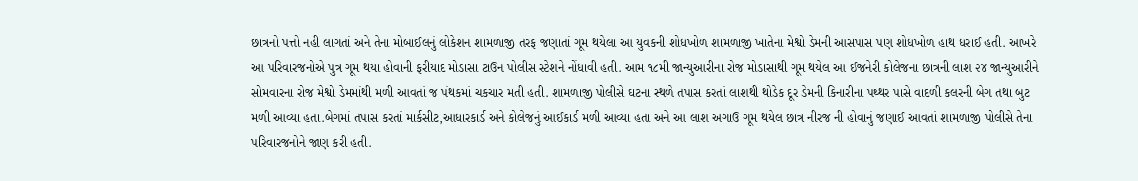છાત્રનો પત્તો નહી લાગતાં અને તેના મોબાઈલનું લોકેશન શામળાજી તરફ જણાતાં ગૂમ થયેલા આ યુવકની શોધખોળ શામળાજી ખાતેના મેશ્વો ડેમની આસપાસ પણ શોધખોળ હાથ ધરાઈ હતી. આખરે આ પરિવારજનોએ પુત્ર ગૂમ થયા હોવાની ફરીયાદ મોડાસા ટાઉન પોલીસ સ્ટેશને નોંધાવી હતી. આમ ૧૮મી જાન્યુઆરીના રોજ મોડાસાથી ગૂમ થયેલ આ ઈજનેરી કોલેજના છાત્રની લાશ ૨૪ જાન્યુઆરીને સોમવારના રોજ મેશ્વો ડેમમાંથી મળી આવતાં જ પંથકમાં ચકચાર મતી હતી. શામળાજી પોલીસે ઘટના સ્થળે તપાસ કરતાં લાશથી થોડેક દૂર ડેમની કિનારીના પથ્થર પાસે વાદળી કલરની બેગ તથા બુટ મળી આવ્યા હતા.બેગમાં તપાસ કરતાં માર્કસીટ,આધારકાર્ડ અને કોલેજનું આઈકાર્ડ મળી આવ્યા હતા અને આ લાશ અગાઉ ગૂમ થયેલ છાત્ર નીરજ ની હોવાનું જણાઈ આવતાં શામળાજી પોલીસે તેના પરિવારજનોને જાણ કરી હતી.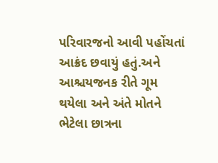પરિવારજનો આવી પહોંચતાં આક્રંદ છવાયું હતું.અને આશ્ચયજનક રીતે ગૂમ થયેલા અને અંતે મોતને ભેટેલા છાત્રના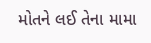મોતને લઈ તેના મામા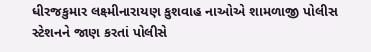ધીરજકુમાર લક્ષ્મીનારાયણ કુશવાહ નાઓએ શામળાજી પોલીસ સ્ટેશનને જાણ કરતાં પોલીસે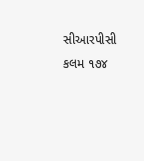સીઆરપીસી કલમ ૧૭૪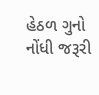હેઠળ ગુનો નોંધી જરૂરી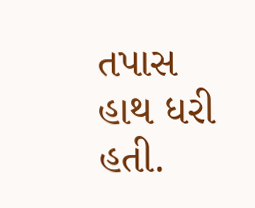તપાસ હાથ ધરી હતી.